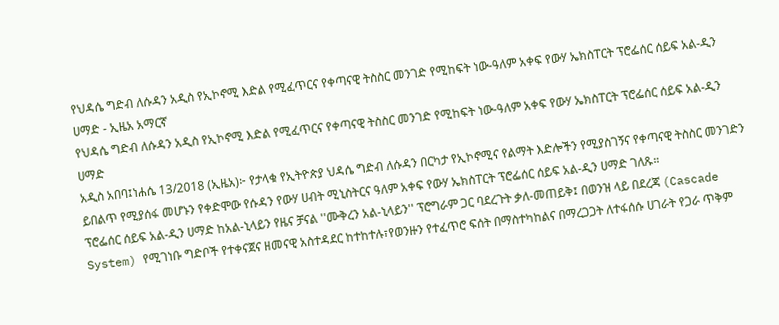የህዳሴ ግድብ ለሱዳን አዲስ የኢኮኖሚ እድል የሚፈጥርና የቀጣናዊ ትስስር መንገድ የሚከፍት ነው-ዓለም አቀፍ የውሃ ኤክስፐርት ፕሮፌሰር ሰይፍ አል-ዲን ሀማድ - ኢዜአ አማርኛ
የህዳሴ ግድብ ለሱዳን አዲስ የኢኮኖሚ እድል የሚፈጥርና የቀጣናዊ ትስስር መንገድ የሚከፍት ነው-ዓለም አቀፍ የውሃ ኤክስፐርት ፕሮፌሰር ሰይፍ አል-ዲን ሀማድ
አዲስ አበባ፤ነሐሴ 13/2018 (ኢዜአ)፦ የታላቁ የኢትዮጵያ ህዳሴ ግድብ ለሱዳን በርካታ የኢኮኖሚና የልማት እድሎችን የሚያስገኝና የቀጣናዊ ትስስር መንገድን ይበልጥ የሚያሰፋ መሆኑን የቀድሞው የሱዳን የውሃ ሀብት ሚኒስትርና ዓለም አቀፍ የውሃ ኤክስፐርት ፕሮፌሰር ሰይፍ አል-ዲን ሀማድ ገለጹ።
ፕሮፌሰር ሰይፍ አል-ዲን ሀማድ ከአል-ኒላይን የዜና ቻናል ''ሙቅረን አል-ኒላይን'' ፕሮግራም ጋር ባደረጉት ቃለ-መጠይቅ፤ በወንዝ ላይ በደረጃ (Cascade System) የሚገነቡ ግድቦች የተቀናጀና ዘመናዊ አስተዳደር ከተከተሉ፣የወንዙን የተፈጥሮ ፍሰት በማስተካከልና በማረጋጋት ለተፋሰሱ ሀገራት የጋራ ጥቅም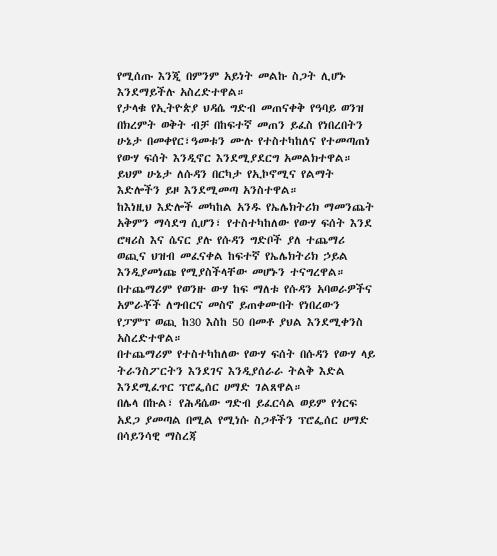የሚሰጡ እንጂ በምንም አይነት መልኩ ስጋት ሊሆኑ እንደማይችሉ አስረድተዋል።
የታላቁ የኢትዮጵያ ህዳሴ ግድብ መጠናቀቅ የዓባይ ወንዝ በክረምት ወቅት ብቻ በከፍተኛ መጠን ይፈስ የነበረበትን ሁኔታ በመቀየር፣ዓመቱን ሙሉ የተስተካከለና የተመጣጠነ የውሃ ፍሰት እንዲኖር እንደሚያደርግ አመልክተዋል።
ይህም ሁኔታ ለሱዳን በርካታ የኢኮኖሚና የልማት እድሎችን ይዞ እንደሚመጣ አንስተዋል።
ከእነዚህ እድሎች መካከል አንዱ የኤሌክትሪክ ማመንጨት አቅምን ማሳደግ ሲሆን፣ የተስተካከለው የውሃ ፍሰት እንደ ሮዛሪስ እና ሴናር ያሉ የሱዳን ግድቦች ያለ ተጨማሪ ወጪና ህዝብ መፈናቀል ከፍተኛ የኤሌክትሪክ ኃይል እንዲያመነጩ የሚያስችላቸው መሆኑን ተናግረዋል።
በተጨማሪም የወንዙ ውሃ ከፍ ማለቱ የሱዳን አባወራዎችና አምራቾች ለግብርና መስኖ ይጠቀሙበት የነበረውን የፓምፕ ወጪ ከ30 እስከ 50 በመቶ ያህል እንደሚቀንስ አስረድተዋል።
በተጨማሪም የተስተካከለው የውሃ ፍሰት በሱዳን የውሃ ላይ ትራንስፖርትን እንደገና እንዲያሰራራ ትልቅ እድል እንደሚፈጥር ፕሮፌሰር ሀማድ ገልጸዋል።
በሌላ በኩል፣ የሕዳሴው ግድብ ይፈርሳል ወይም የጎርፍ አደጋ ያመጣል በሚል የሚነሱ ስጋቶችን ፕሮፌሰር ሀማድ በሳይንሳዊ ማስረጃ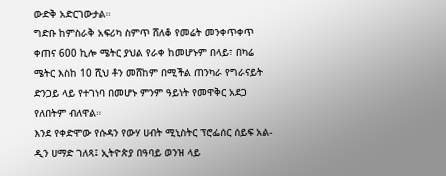ውድቅ አድርገውታል።
ግድቡ ከምስራቅ አፍሪካ ስምጥ ሸለቆ የመሬት መንቀጥቀጥ ቀጠና 600 ኪሎ ሜትር ያህል የራቀ ከመሆኑም በላይ፣ በካሬ ሜትር እስከ 10 ሺህ ቶን መሸከም በሚችል ጠንካራ የግራናይት ድንጋይ ላይ የተገነባ በመሆኑ ምንም ዓይነት የመዋቅር አደጋ የለበትም ብለዋል።
እንደ የቀድሞው የሱዳን የውሃ ሀብት ሚኒስትር ፕሮፌሰር ሰይፍ አል-ዲን ሀማድ ገለጻ፤ ኢትዮጵያ በዓባይ ወንዝ ላይ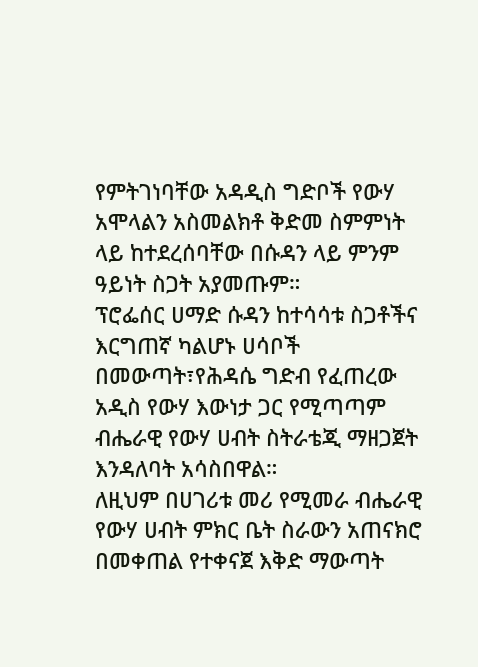የምትገነባቸው አዳዲስ ግድቦች የውሃ አሞላልን አስመልክቶ ቅድመ ስምምነት ላይ ከተደረሰባቸው በሱዳን ላይ ምንም ዓይነት ስጋት አያመጡም።
ፕሮፌሰር ሀማድ ሱዳን ከተሳሳቱ ስጋቶችና እርግጠኛ ካልሆኑ ሀሳቦች በመውጣት፣የሕዳሴ ግድብ የፈጠረው አዲስ የውሃ እውነታ ጋር የሚጣጣም ብሔራዊ የውሃ ሀብት ስትራቴጂ ማዘጋጀት እንዳለባት አሳስበዋል።
ለዚህም በሀገሪቱ መሪ የሚመራ ብሔራዊ የውሃ ሀብት ምክር ቤት ስራውን አጠናክሮ በመቀጠል የተቀናጀ እቅድ ማውጣት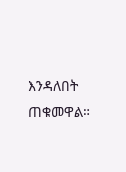እንዳለበት ጠቁመዋል።